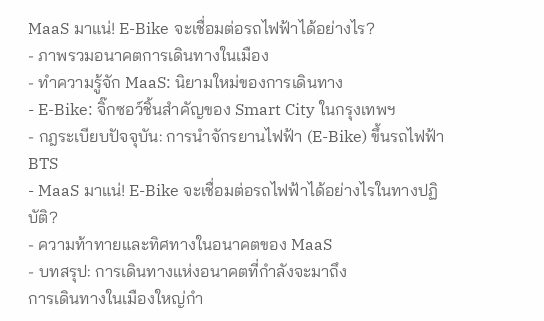MaaS มาแน่! E-Bike จะเชื่อมต่อรถไฟฟ้าได้อย่างไร?
- ภาพรวมอนาคตการเดินทางในเมือง
- ทำความรู้จัก MaaS: นิยามใหม่ของการเดินทาง
- E-Bike: จิ๊กซอว์ชิ้นสำคัญของ Smart City ในกรุงเทพฯ
- กฎระเบียบปัจจุบัน: การนำจักรยานไฟฟ้า (E-Bike) ขึ้นรถไฟฟ้า BTS
- MaaS มาแน่! E-Bike จะเชื่อมต่อรถไฟฟ้าได้อย่างไรในทางปฏิบัติ?
- ความท้าทายและทิศทางในอนาคตของ MaaS
- บทสรุป: การเดินทางแห่งอนาคตที่กำลังจะมาถึง
การเดินทางในเมืองใหญ่กำ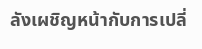ลังเผชิญหน้ากับการเปลี่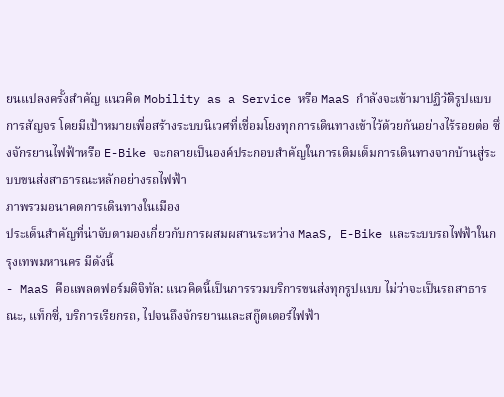ยนแปลงครั้งสำคัญ แนวคิด Mobility as a Service หรือ MaaS กำลังจะเข้ามาปฏิวัติรูปแบบการสัญจร โดยมีเป้าหมายเพื่อสร้างระบบนิเวศที่เชื่อมโยงทุกการเดินทางเข้าไว้ด้วยกันอย่างไร้รอยต่อ ซึ่งจักรยานไฟฟ้าหรือ E-Bike จะกลายเป็นองค์ประกอบสำคัญในการเติมเต็มการเดินทางจากบ้านสู่ระบบขนส่งสาธารณะหลักอย่างรถไฟฟ้า
ภาพรวมอนาคตการเดินทางในเมือง
ประเด็นสำคัญที่น่าจับตามองเกี่ยวกับการผสมผสานระหว่าง MaaS, E-Bike และระบบรถไฟฟ้าในกรุงเทพมหานคร มีดังนี้
- MaaS คือแพลตฟอร์มดิจิทัล: แนวคิดนี้เป็นการรวมบริการขนส่งทุกรูปแบบ ไม่ว่าจะเป็นรถสาธารณะ, แท็กซี่, บริการเรียกรถ, ไปจนถึงจักรยานและสกู๊ตเตอร์ไฟฟ้า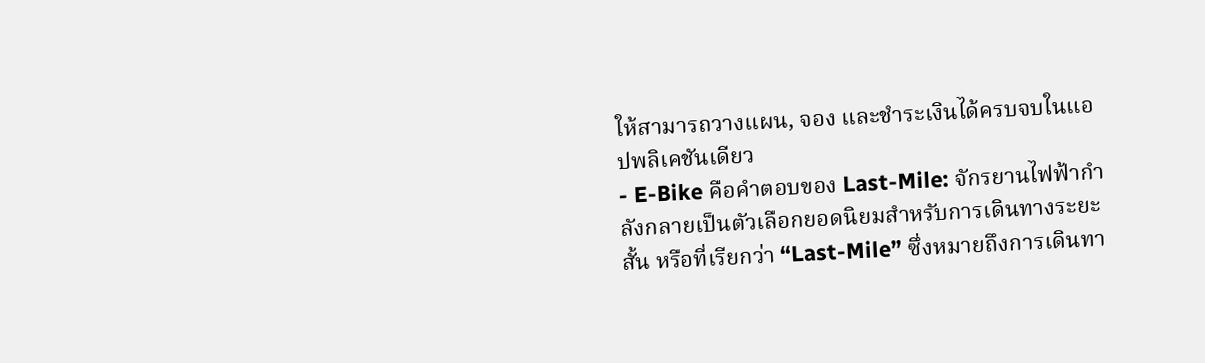ให้สามารถวางแผน, จอง และชำระเงินได้ครบจบในแอปพลิเคชันเดียว
- E-Bike คือคำตอบของ Last-Mile: จักรยานไฟฟ้ากำลังกลายเป็นตัวเลือกยอดนิยมสำหรับการเดินทางระยะสั้น หรือที่เรียกว่า “Last-Mile” ซึ่งหมายถึงการเดินทา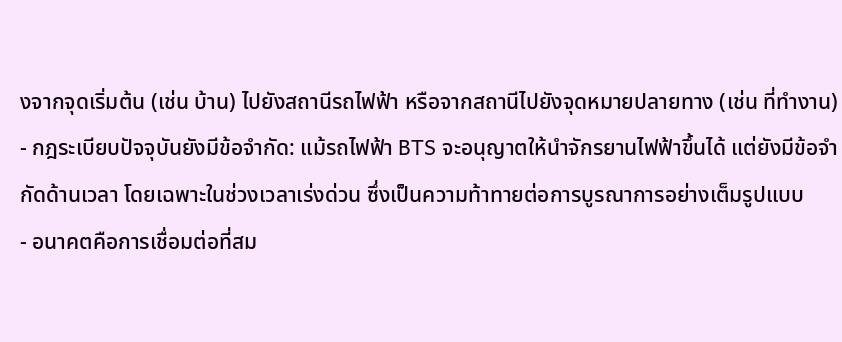งจากจุดเริ่มต้น (เช่น บ้าน) ไปยังสถานีรถไฟฟ้า หรือจากสถานีไปยังจุดหมายปลายทาง (เช่น ที่ทำงาน)
- กฎระเบียบปัจจุบันยังมีข้อจำกัด: แม้รถไฟฟ้า BTS จะอนุญาตให้นำจักรยานไฟฟ้าขึ้นได้ แต่ยังมีข้อจำกัดด้านเวลา โดยเฉพาะในช่วงเวลาเร่งด่วน ซึ่งเป็นความท้าทายต่อการบูรณาการอย่างเต็มรูปแบบ
- อนาคตคือการเชื่อมต่อที่สม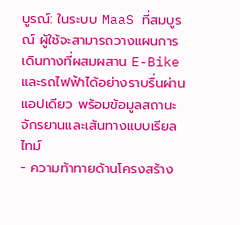บูรณ์: ในระบบ MaaS ที่สมบูรณ์ ผู้ใช้จะสามารถวางแผนการเดินทางที่ผสมผสาน E-Bike และรถไฟฟ้าได้อย่างราบรื่นผ่านแอปเดียว พร้อมข้อมูลสถานะจักรยานและเส้นทางแบบเรียลไทม์
- ความท้าทายด้านโครงสร้าง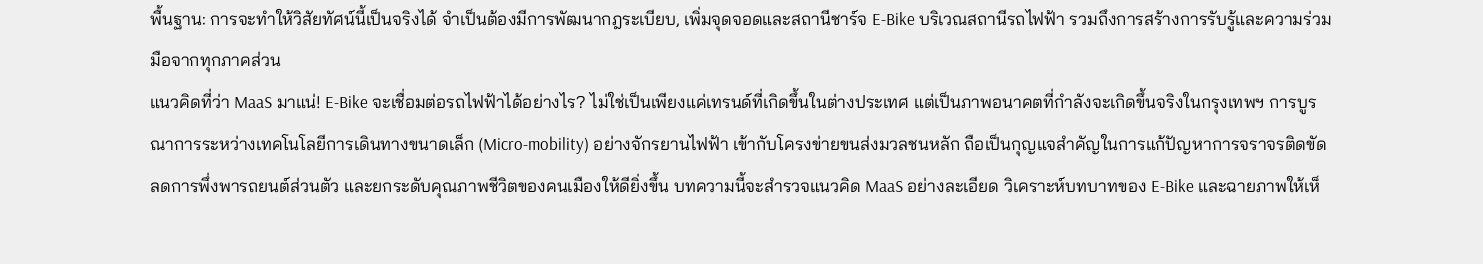พื้นฐาน: การจะทำให้วิสัยทัศน์นี้เป็นจริงได้ จำเป็นต้องมีการพัฒนากฎระเบียบ, เพิ่มจุดจอดและสถานีชาร์จ E-Bike บริเวณสถานีรถไฟฟ้า รวมถึงการสร้างการรับรู้และความร่วมมือจากทุกภาคส่วน
แนวคิดที่ว่า MaaS มาแน่! E-Bike จะเชื่อมต่อรถไฟฟ้าได้อย่างไร? ไม่ใช่เป็นเพียงแค่เทรนด์ที่เกิดขึ้นในต่างประเทศ แต่เป็นภาพอนาคตที่กำลังจะเกิดขึ้นจริงในกรุงเทพฯ การบูรณาการระหว่างเทคโนโลยีการเดินทางขนาดเล็ก (Micro-mobility) อย่างจักรยานไฟฟ้า เข้ากับโครงข่ายขนส่งมวลชนหลัก ถือเป็นกุญแจสำคัญในการแก้ปัญหาการจราจรติดขัด ลดการพึ่งพารถยนต์ส่วนตัว และยกระดับคุณภาพชีวิตของคนเมืองให้ดียิ่งขึ้น บทความนี้จะสำรวจแนวคิด MaaS อย่างละเอียด วิเคราะห์บทบาทของ E-Bike และฉายภาพให้เห็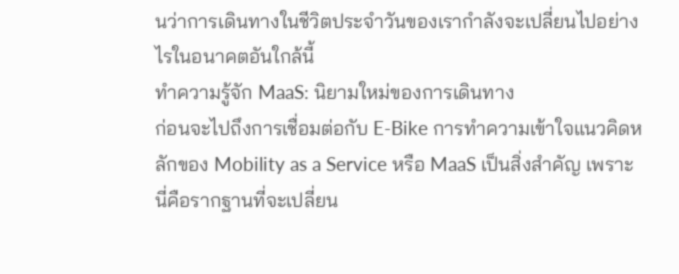นว่าการเดินทางในชีวิตประจำวันของเรากำลังจะเปลี่ยนไปอย่างไรในอนาคตอันใกล้นี้
ทำความรู้จัก MaaS: นิยามใหม่ของการเดินทาง
ก่อนจะไปถึงการเชื่อมต่อกับ E-Bike การทำความเข้าใจแนวคิดหลักของ Mobility as a Service หรือ MaaS เป็นสิ่งสำคัญ เพราะนี่คือรากฐานที่จะเปลี่ยน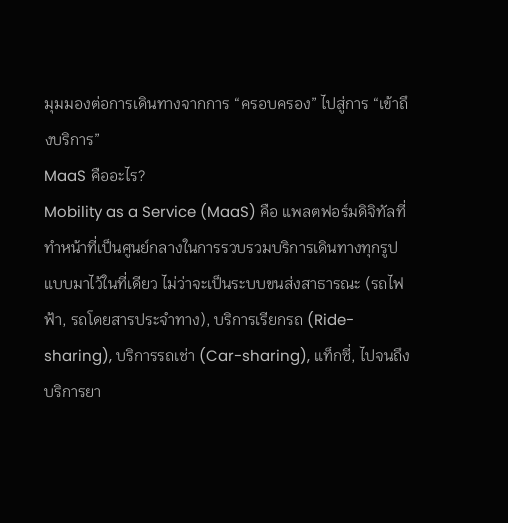มุมมองต่อการเดินทางจากการ “ครอบครอง” ไปสู่การ “เข้าถึงบริการ”
MaaS คืออะไร?
Mobility as a Service (MaaS) คือ แพลตฟอร์มดิจิทัลที่ทำหน้าที่เป็นศูนย์กลางในการรวบรวมบริการเดินทางทุกรูปแบบมาไว้ในที่เดียว ไม่ว่าจะเป็นระบบขนส่งสาธารณะ (รถไฟฟ้า, รถโดยสารประจำทาง), บริการเรียกรถ (Ride-sharing), บริการรถเช่า (Car-sharing), แท็กซี่, ไปจนถึงบริการยา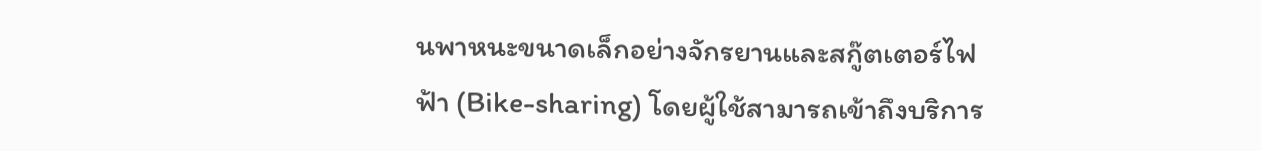นพาหนะขนาดเล็กอย่างจักรยานและสกู๊ตเตอร์ไฟฟ้า (Bike-sharing) โดยผู้ใช้สามารถเข้าถึงบริการ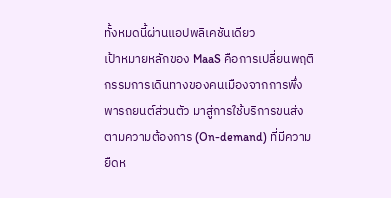ทั้งหมดนี้ผ่านแอปพลิเคชันเดียว
เป้าหมายหลักของ MaaS คือการเปลี่ยนพฤติกรรมการเดินทางของคนเมืองจากการพึ่งพารถยนต์ส่วนตัว มาสู่การใช้บริการขนส่งตามความต้องการ (On-demand) ที่มีความยืดห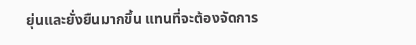ยุ่นและยั่งยืนมากขึ้น แทนที่จะต้องจัดการ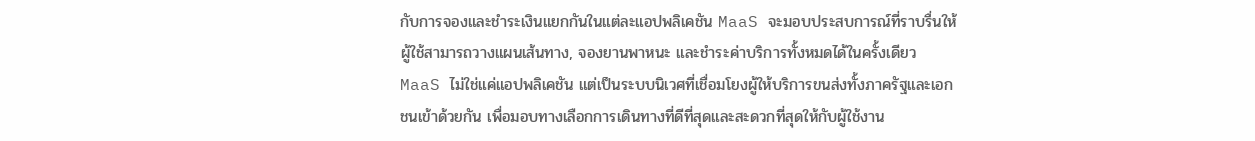กับการจองและชำระเงินแยกกันในแต่ละแอปพลิเคชัน MaaS จะมอบประสบการณ์ที่ราบรื่นให้ผู้ใช้สามารถวางแผนเส้นทาง, จองยานพาหนะ และชำระค่าบริการทั้งหมดได้ในครั้งเดียว
MaaS ไม่ใช่แค่แอปพลิเคชัน แต่เป็นระบบนิเวศที่เชื่อมโยงผู้ให้บริการขนส่งทั้งภาครัฐและเอกชนเข้าด้วยกัน เพื่อมอบทางเลือกการเดินทางที่ดีที่สุดและสะดวกที่สุดให้กับผู้ใช้งาน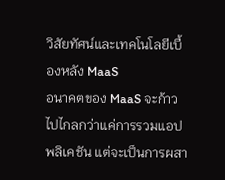วิสัยทัศน์และเทคโนโลยีเบื้องหลัง MaaS
อนาคตของ MaaS จะก้าวไปไกลกว่าแค่การรวมแอปพลิเคชัน แต่จะเป็นการผสา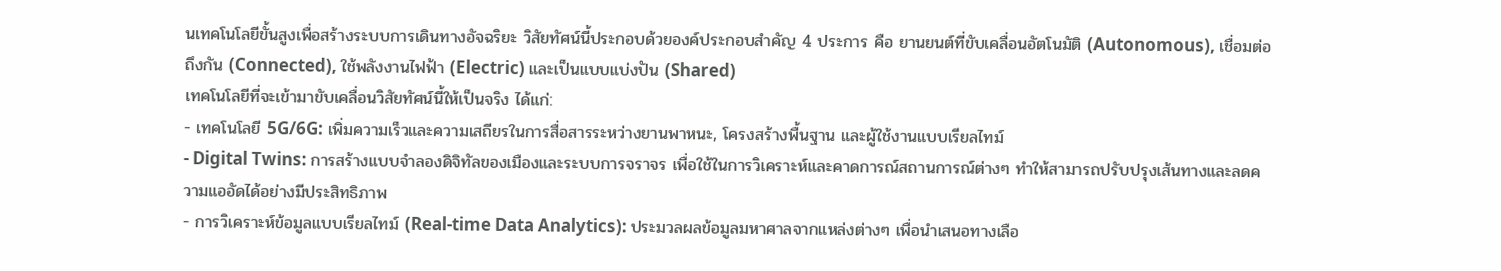นเทคโนโลยีขั้นสูงเพื่อสร้างระบบการเดินทางอัจฉริยะ วิสัยทัศน์นี้ประกอบด้วยองค์ประกอบสำคัญ 4 ประการ คือ ยานยนต์ที่ขับเคลื่อนอัตโนมัติ (Autonomous), เชื่อมต่อถึงกัน (Connected), ใช้พลังงานไฟฟ้า (Electric) และเป็นแบบแบ่งปัน (Shared)
เทคโนโลยีที่จะเข้ามาขับเคลื่อนวิสัยทัศน์นี้ให้เป็นจริง ได้แก่:
- เทคโนโลยี 5G/6G: เพิ่มความเร็วและความเสถียรในการสื่อสารระหว่างยานพาหนะ, โครงสร้างพื้นฐาน และผู้ใช้งานแบบเรียลไทม์
- Digital Twins: การสร้างแบบจำลองดิจิทัลของเมืองและระบบการจราจร เพื่อใช้ในการวิเคราะห์และคาดการณ์สถานการณ์ต่างๆ ทำให้สามารถปรับปรุงเส้นทางและลดความแออัดได้อย่างมีประสิทธิภาพ
- การวิเคราะห์ข้อมูลแบบเรียลไทม์ (Real-time Data Analytics): ประมวลผลข้อมูลมหาศาลจากแหล่งต่างๆ เพื่อนำเสนอทางเลือ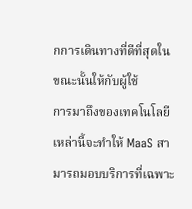กการเดินทางที่ดีที่สุดในขณะนั้นให้กับผู้ใช้
การมาถึงของเทคโนโลยีเหล่านี้จะทำให้ MaaS สามารถมอบบริการที่เฉพาะ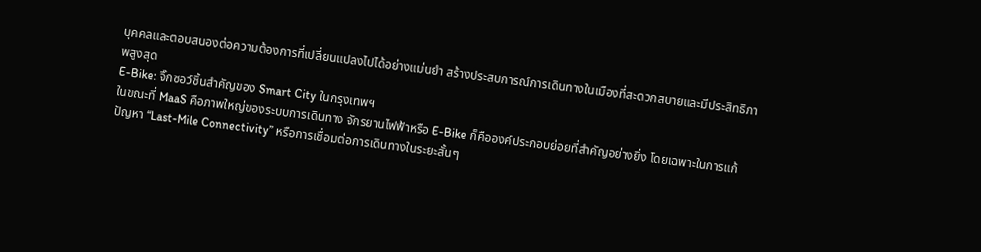บุคคลและตอบสนองต่อความต้องการที่เปลี่ยนแปลงไปได้อย่างแม่นยำ สร้างประสบการณ์การเดินทางในเมืองที่สะดวกสบายและมีประสิทธิภาพสูงสุด
E-Bike: จิ๊กซอว์ชิ้นสำคัญของ Smart City ในกรุงเทพฯ
ในขณะที่ MaaS คือภาพใหญ่ของระบบการเดินทาง จักรยานไฟฟ้าหรือ E-Bike ก็คือองค์ประกอบย่อยที่สำคัญอย่างยิ่ง โดยเฉพาะในการแก้ปัญหา “Last-Mile Connectivity” หรือการเชื่อมต่อการเดินทางในระยะสั้นๆ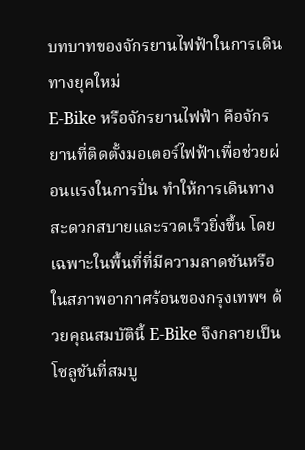บทบาทของจักรยานไฟฟ้าในการเดินทางยุคใหม่
E-Bike หรือจักรยานไฟฟ้า คือจักรยานที่ติดตั้งมอเตอร์ไฟฟ้าเพื่อช่วยผ่อนแรงในการปั่น ทำให้การเดินทางสะดวกสบายและรวดเร็วยิ่งขึ้น โดยเฉพาะในพื้นที่ที่มีความลาดชันหรือในสภาพอากาศร้อนของกรุงเทพฯ ด้วยคุณสมบัตินี้ E-Bike จึงกลายเป็นโซลูชันที่สมบู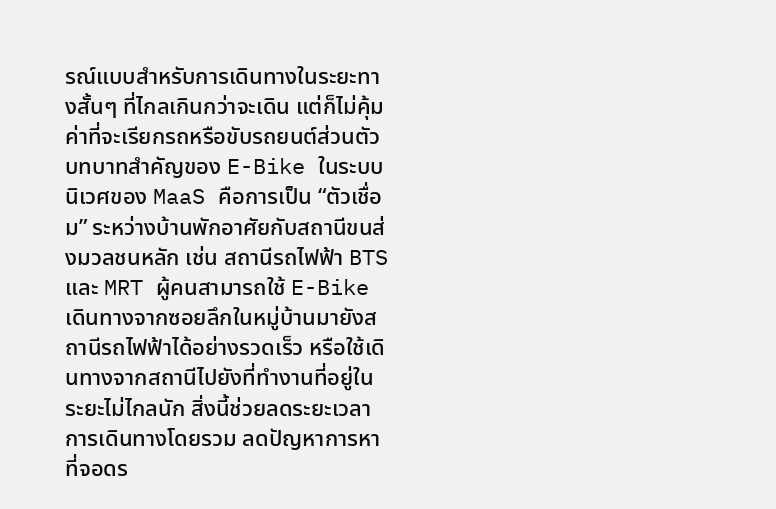รณ์แบบสำหรับการเดินทางในระยะทางสั้นๆ ที่ไกลเกินกว่าจะเดิน แต่ก็ไม่คุ้มค่าที่จะเรียกรถหรือขับรถยนต์ส่วนตัว
บทบาทสำคัญของ E-Bike ในระบบนิเวศของ MaaS คือการเป็น “ตัวเชื่อม” ระหว่างบ้านพักอาศัยกับสถานีขนส่งมวลชนหลัก เช่น สถานีรถไฟฟ้า BTS และ MRT ผู้คนสามารถใช้ E-Bike เดินทางจากซอยลึกในหมู่บ้านมายังสถานีรถไฟฟ้าได้อย่างรวดเร็ว หรือใช้เดินทางจากสถานีไปยังที่ทำงานที่อยู่ในระยะไม่ไกลนัก สิ่งนี้ช่วยลดระยะเวลาการเดินทางโดยรวม ลดปัญหาการหาที่จอดร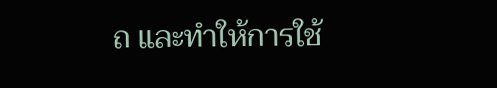ถ และทำให้การใช้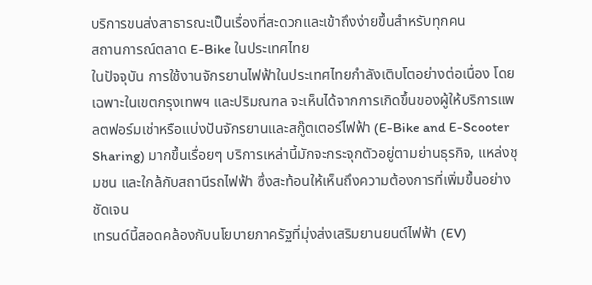บริการขนส่งสาธารณะเป็นเรื่องที่สะดวกและเข้าถึงง่ายขึ้นสำหรับทุกคน
สถานการณ์ตลาด E-Bike ในประเทศไทย
ในปัจจุบัน การใช้งานจักรยานไฟฟ้าในประเทศไทยกำลังเติบโตอย่างต่อเนื่อง โดยเฉพาะในเขตกรุงเทพฯ และปริมณฑล จะเห็นได้จากการเกิดขึ้นของผู้ให้บริการแพลตฟอร์มเช่าหรือแบ่งปันจักรยานและสกู๊ตเตอร์ไฟฟ้า (E-Bike and E-Scooter Sharing) มากขึ้นเรื่อยๆ บริการเหล่านี้มักจะกระจุกตัวอยู่ตามย่านธุรกิจ, แหล่งชุมชน และใกล้กับสถานีรถไฟฟ้า ซึ่งสะท้อนให้เห็นถึงความต้องการที่เพิ่มขึ้นอย่างชัดเจน
เทรนด์นี้สอดคล้องกับนโยบายภาครัฐที่มุ่งส่งเสริมยานยนต์ไฟฟ้า (EV)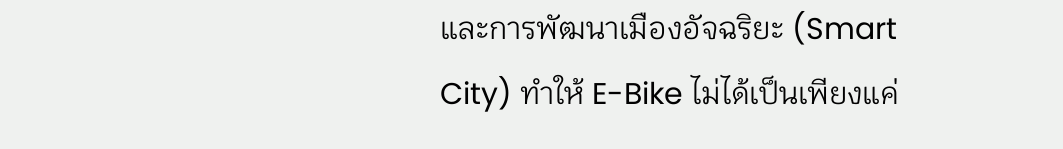และการพัฒนาเมืองอัจฉริยะ (Smart City) ทำให้ E-Bike ไม่ได้เป็นเพียงแค่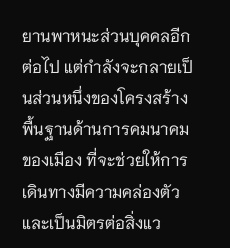ยานพาหนะส่วนบุคคลอีกต่อไป แต่กำลังจะกลายเป็นส่วนหนึ่งของโครงสร้างพื้นฐานด้านการคมนาคมของเมือง ที่จะช่วยให้การเดินทางมีความคล่องตัวและเป็นมิตรต่อสิ่งแว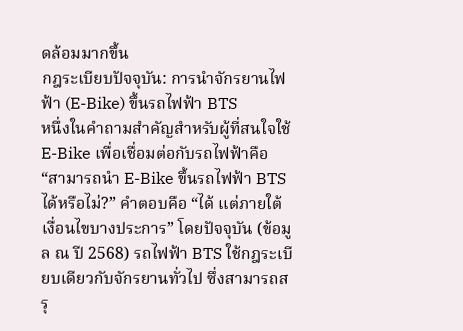ดล้อมมากขึ้น
กฎระเบียบปัจจุบัน: การนำจักรยานไฟฟ้า (E-Bike) ขึ้นรถไฟฟ้า BTS
หนึ่งในคำถามสำคัญสำหรับผู้ที่สนใจใช้ E-Bike เพื่อเชื่อมต่อกับรถไฟฟ้าคือ “สามารถนำ E-Bike ขึ้นรถไฟฟ้า BTS ได้หรือไม่?” คำตอบคือ “ได้ แต่ภายใต้เงื่อนไขบางประการ” โดยปัจจุบัน (ข้อมูล ณ ปี 2568) รถไฟฟ้า BTS ใช้กฎระเบียบเดียวกับจักรยานทั่วไป ซึ่งสามารถสรุ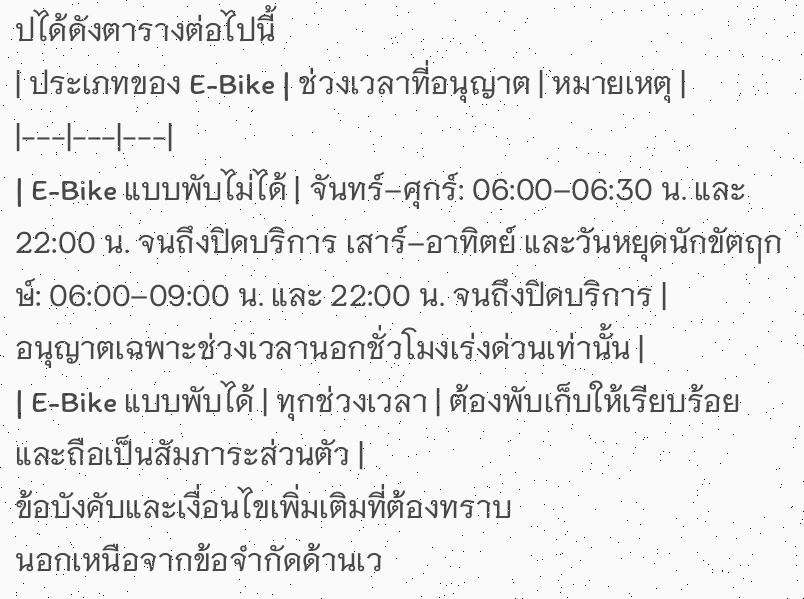ปได้ดังตารางต่อไปนี้
| ประเภทของ E-Bike | ช่วงเวลาที่อนุญาต | หมายเหตุ |
|---|---|---|
| E-Bike แบบพับไม่ได้ | จันทร์–ศุกร์: 06:00–06:30 น. และ 22:00 น. จนถึงปิดบริการ เสาร์–อาทิตย์ และวันหยุดนักขัตฤกษ์: 06:00–09:00 น. และ 22:00 น. จนถึงปิดบริการ |
อนุญาตเฉพาะช่วงเวลานอกชั่วโมงเร่งด่วนเท่านั้น |
| E-Bike แบบพับได้ | ทุกช่วงเวลา | ต้องพับเก็บให้เรียบร้อยและถือเป็นสัมภาระส่วนตัว |
ข้อบังคับและเงื่อนไขเพิ่มเติมที่ต้องทราบ
นอกเหนือจากข้อจำกัดด้านเว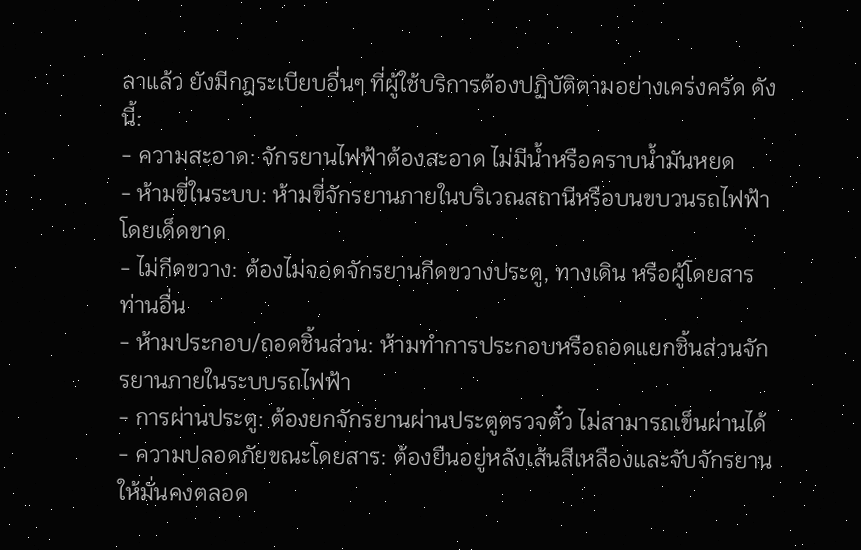ลาแล้ว ยังมีกฎระเบียบอื่นๆ ที่ผู้ใช้บริการต้องปฏิบัติตามอย่างเคร่งครัด ดังนี้:
- ความสะอาด: จักรยานไฟฟ้าต้องสะอาด ไม่มีน้ำหรือคราบน้ำมันหยด
- ห้ามขี่ในระบบ: ห้ามขี่จักรยานภายในบริเวณสถานีหรือบนขบวนรถไฟฟ้าโดยเด็ดขาด
- ไม่กีดขวาง: ต้องไม่จอดจักรยานกีดขวางประตู, ทางเดิน หรือผู้โดยสารท่านอื่น
- ห้ามประกอบ/ถอดชิ้นส่วน: ห้ามทำการประกอบหรือถอดแยกชิ้นส่วนจักรยานภายในระบบรถไฟฟ้า
- การผ่านประตู: ต้องยกจักรยานผ่านประตูตรวจตั๋ว ไม่สามารถเข็นผ่านได้
- ความปลอดภัยขณะโดยสาร: ต้องยืนอยู่หลังเส้นสีเหลืองและจับจักรยานให้มั่นคงตลอด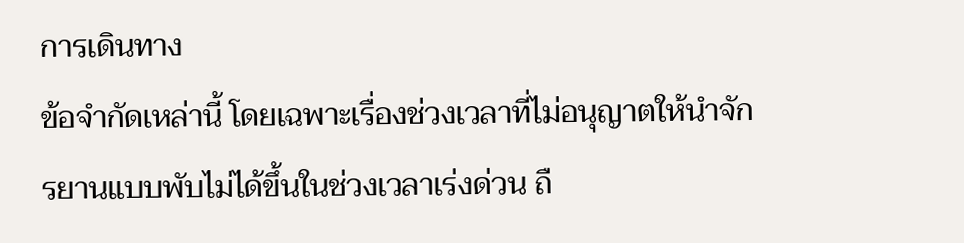การเดินทาง
ข้อจำกัดเหล่านี้ โดยเฉพาะเรื่องช่วงเวลาที่ไม่อนุญาตให้นำจักรยานแบบพับไม่ได้ขึ้นในช่วงเวลาเร่งด่วน ถื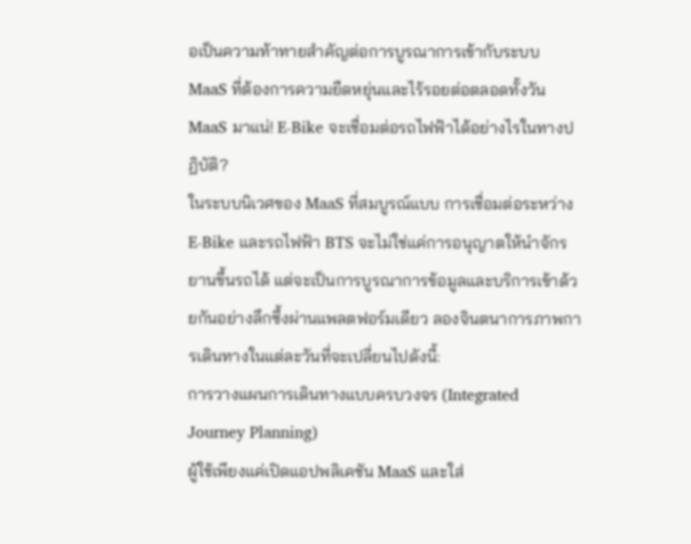อเป็นความท้าทายสำคัญต่อการบูรณาการเข้ากับระบบ MaaS ที่ต้องการความยืดหยุ่นและไร้รอยต่อตลอดทั้งวัน
MaaS มาแน่! E-Bike จะเชื่อมต่อรถไฟฟ้าได้อย่างไรในทางปฏิบัติ?
ในระบบนิเวศของ MaaS ที่สมบูรณ์แบบ การเชื่อมต่อระหว่าง E-Bike และรถไฟฟ้า BTS จะไม่ใช่แค่การอนุญาตให้นำจักรยานขึ้นรถได้ แต่จะเป็นการบูรณาการข้อมูลและบริการเข้าด้วยกันอย่างลึกซึ้งผ่านแพลตฟอร์มเดียว ลองจินตนาการภาพการเดินทางในแต่ละวันที่จะเปลี่ยนไปดังนี้:
การวางแผนการเดินทางแบบครบวงจร (Integrated Journey Planning)
ผู้ใช้เพียงแค่เปิดแอปพลิเคชัน MaaS และใส่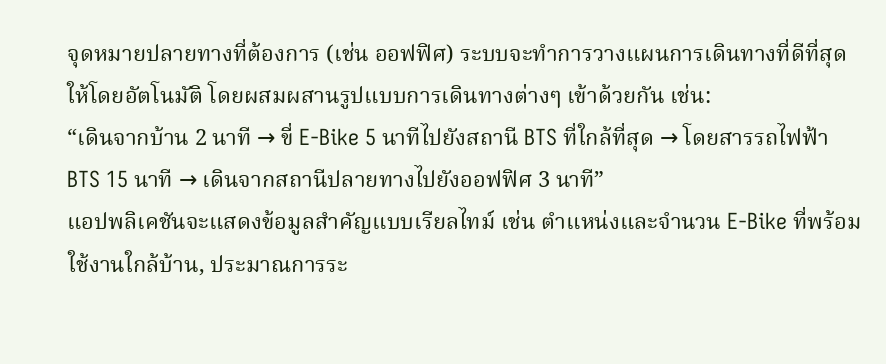จุดหมายปลายทางที่ต้องการ (เช่น ออฟฟิศ) ระบบจะทำการวางแผนการเดินทางที่ดีที่สุดให้โดยอัตโนมัติ โดยผสมผสานรูปแบบการเดินทางต่างๆ เข้าด้วยกัน เช่น:
“เดินจากบ้าน 2 นาที → ขี่ E-Bike 5 นาทีไปยังสถานี BTS ที่ใกล้ที่สุด → โดยสารรถไฟฟ้า BTS 15 นาที → เดินจากสถานีปลายทางไปยังออฟฟิศ 3 นาที”
แอปพลิเคชันจะแสดงข้อมูลสำคัญแบบเรียลไทม์ เช่น ตำแหน่งและจำนวน E-Bike ที่พร้อมใช้งานใกล้บ้าน, ประมาณการระ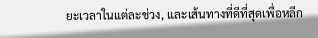ยะเวลาในแต่ละช่วง, และเส้นทางที่ดีที่สุดเพื่อหลีก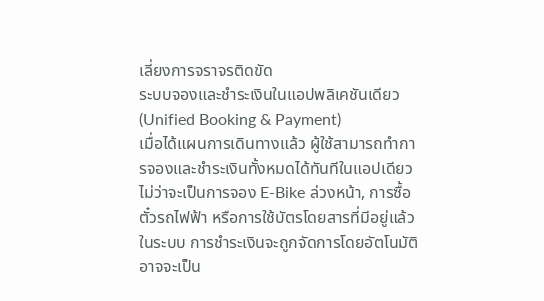เลี่ยงการจราจรติดขัด
ระบบจองและชำระเงินในแอปพลิเคชันเดียว (Unified Booking & Payment)
เมื่อได้แผนการเดินทางแล้ว ผู้ใช้สามารถทำการจองและชำระเงินทั้งหมดได้ทันทีในแอปเดียว ไม่ว่าจะเป็นการจอง E-Bike ล่วงหน้า, การซื้อตั๋วรถไฟฟ้า หรือการใช้บัตรโดยสารที่มีอยู่แล้วในระบบ การชำระเงินจะถูกจัดการโดยอัตโนมัติ อาจจะเป็น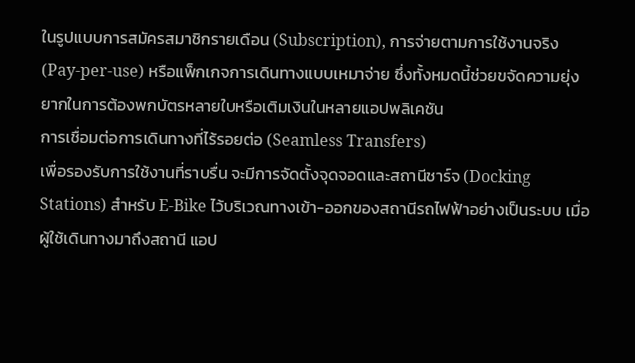ในรูปแบบการสมัครสมาชิกรายเดือน (Subscription), การจ่ายตามการใช้งานจริง (Pay-per-use) หรือแพ็กเกจการเดินทางแบบเหมาจ่าย ซึ่งทั้งหมดนี้ช่วยขจัดความยุ่งยากในการต้องพกบัตรหลายใบหรือเติมเงินในหลายแอปพลิเคชัน
การเชื่อมต่อการเดินทางที่ไร้รอยต่อ (Seamless Transfers)
เพื่อรองรับการใช้งานที่ราบรื่น จะมีการจัดตั้งจุดจอดและสถานีชาร์จ (Docking Stations) สำหรับ E-Bike ไว้บริเวณทางเข้า-ออกของสถานีรถไฟฟ้าอย่างเป็นระบบ เมื่อผู้ใช้เดินทางมาถึงสถานี แอป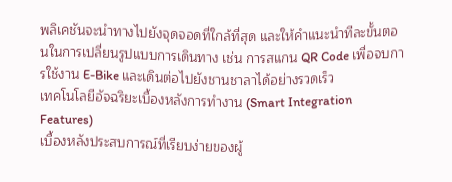พลิเคชันจะนำทางไปยังจุดจอดที่ใกล้ที่สุด และให้คำแนะนำทีละขั้นตอนในการเปลี่ยนรูปแบบการเดินทาง เช่น การสแกน QR Code เพื่อจบการใช้งาน E-Bike และเดินต่อไปยังชานชาลาได้อย่างรวดเร็ว
เทคโนโลยีอัจฉริยะเบื้องหลังการทำงาน (Smart Integration Features)
เบื้องหลังประสบการณ์ที่เรียบง่ายของผู้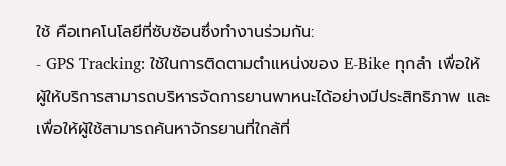ใช้ คือเทคโนโลยีที่ซับซ้อนซึ่งทำงานร่วมกัน:
- GPS Tracking: ใช้ในการติดตามตำแหน่งของ E-Bike ทุกลำ เพื่อให้ผู้ให้บริการสามารถบริหารจัดการยานพาหนะได้อย่างมีประสิทธิภาพ และเพื่อให้ผู้ใช้สามารถค้นหาจักรยานที่ใกล้ที่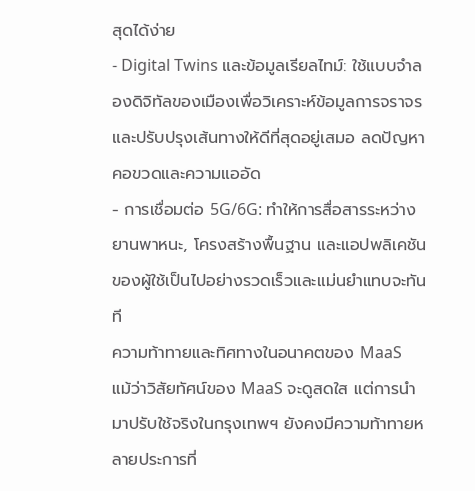สุดได้ง่าย
- Digital Twins และข้อมูลเรียลไทม์: ใช้แบบจำลองดิจิทัลของเมืองเพื่อวิเคราะห์ข้อมูลการจราจรและปรับปรุงเส้นทางให้ดีที่สุดอยู่เสมอ ลดปัญหาคอขวดและความแออัด
- การเชื่อมต่อ 5G/6G: ทำให้การสื่อสารระหว่างยานพาหนะ, โครงสร้างพื้นฐาน และแอปพลิเคชันของผู้ใช้เป็นไปอย่างรวดเร็วและแม่นยำแทบจะทันที
ความท้าทายและทิศทางในอนาคตของ MaaS
แม้ว่าวิสัยทัศน์ของ MaaS จะดูสดใส แต่การนำมาปรับใช้จริงในกรุงเทพฯ ยังคงมีความท้าทายหลายประการที่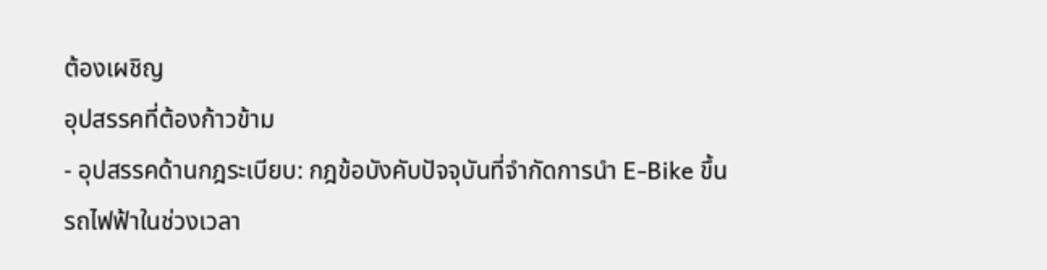ต้องเผชิญ
อุปสรรคที่ต้องก้าวข้าม
- อุปสรรคด้านกฎระเบียบ: กฎข้อบังคับปัจจุบันที่จำกัดการนำ E-Bike ขึ้นรถไฟฟ้าในช่วงเวลา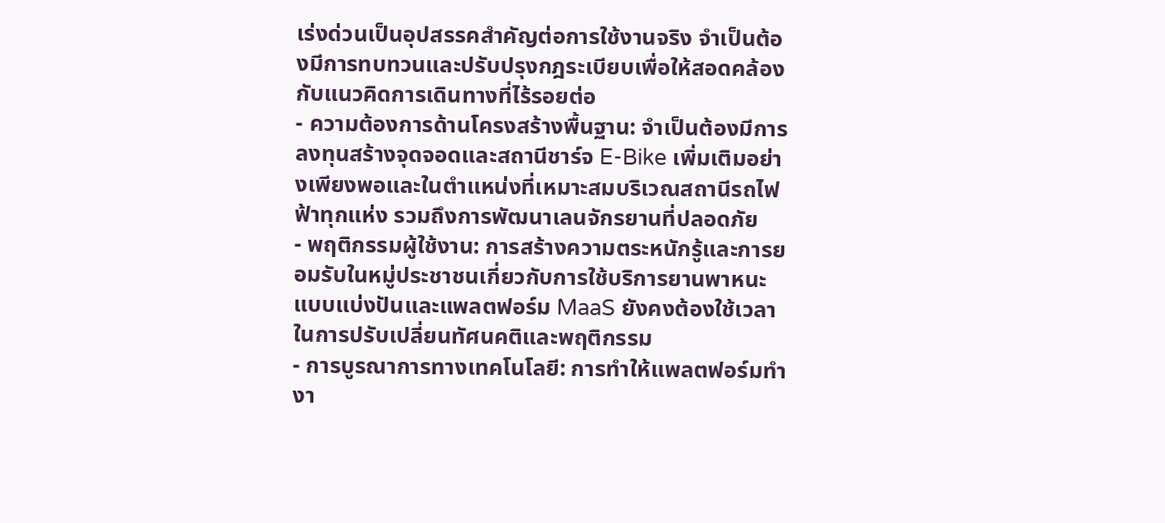เร่งด่วนเป็นอุปสรรคสำคัญต่อการใช้งานจริง จำเป็นต้องมีการทบทวนและปรับปรุงกฎระเบียบเพื่อให้สอดคล้องกับแนวคิดการเดินทางที่ไร้รอยต่อ
- ความต้องการด้านโครงสร้างพื้นฐาน: จำเป็นต้องมีการลงทุนสร้างจุดจอดและสถานีชาร์จ E-Bike เพิ่มเติมอย่างเพียงพอและในตำแหน่งที่เหมาะสมบริเวณสถานีรถไฟฟ้าทุกแห่ง รวมถึงการพัฒนาเลนจักรยานที่ปลอดภัย
- พฤติกรรมผู้ใช้งาน: การสร้างความตระหนักรู้และการยอมรับในหมู่ประชาชนเกี่ยวกับการใช้บริการยานพาหนะแบบแบ่งปันและแพลตฟอร์ม MaaS ยังคงต้องใช้เวลาในการปรับเปลี่ยนทัศนคติและพฤติกรรม
- การบูรณาการทางเทคโนโลยี: การทำให้แพลตฟอร์มทำงา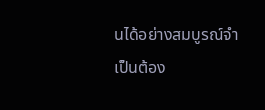นได้อย่างสมบูรณ์จำเป็นต้อง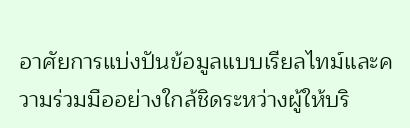อาศัยการแบ่งปันข้อมูลแบบเรียลไทม์และความร่วมมืออย่างใกล้ชิดระหว่างผู้ให้บริ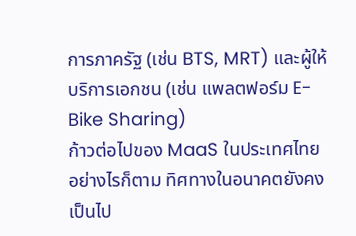การภาครัฐ (เช่น BTS, MRT) และผู้ให้บริการเอกชน (เช่น แพลตฟอร์ม E-Bike Sharing)
ก้าวต่อไปของ MaaS ในประเทศไทย
อย่างไรก็ตาม ทิศทางในอนาคตยังคงเป็นไป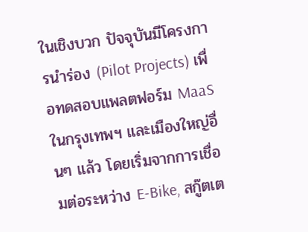ในเชิงบวก ปัจจุบันมีโครงการนำร่อง (Pilot Projects) เพื่อทดสอบแพลตฟอร์ม MaaS ในกรุงเทพฯ และเมืองใหญ่อื่นๆ แล้ว โดยเริ่มจากการเชื่อมต่อระหว่าง E-Bike, สกู๊ตเต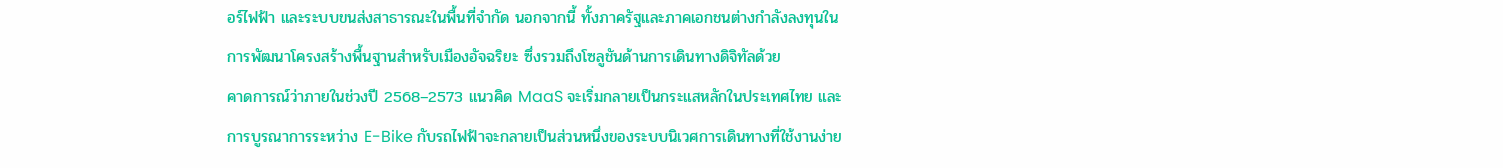อร์ไฟฟ้า และระบบขนส่งสาธารณะในพื้นที่จำกัด นอกจากนี้ ทั้งภาครัฐและภาคเอกชนต่างกำลังลงทุนในการพัฒนาโครงสร้างพื้นฐานสำหรับเมืองอัจฉริยะ ซึ่งรวมถึงโซลูชันด้านการเดินทางดิจิทัลด้วย
คาดการณ์ว่าภายในช่วงปี 2568–2573 แนวคิด MaaS จะเริ่มกลายเป็นกระแสหลักในประเทศไทย และการบูรณาการระหว่าง E-Bike กับรถไฟฟ้าจะกลายเป็นส่วนหนึ่งของระบบนิเวศการเดินทางที่ใช้งานง่าย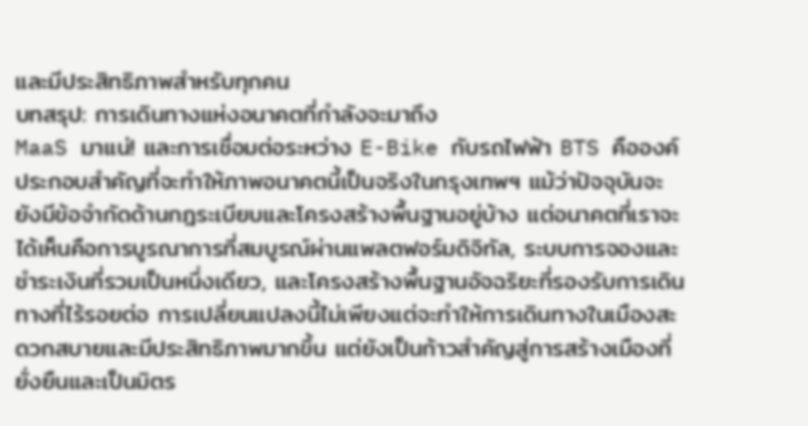และมีประสิทธิภาพสำหรับทุกคน
บทสรุป: การเดินทางแห่งอนาคตที่กำลังจะมาถึง
MaaS มาแน่! และการเชื่อมต่อระหว่าง E-Bike กับรถไฟฟ้า BTS คือองค์ประกอบสำคัญที่จะทำให้ภาพอนาคตนี้เป็นจริงในกรุงเทพฯ แม้ว่าปัจจุบันจะยังมีข้อจำกัดด้านกฎระเบียบและโครงสร้างพื้นฐานอยู่บ้าง แต่อนาคตที่เราจะได้เห็นคือการบูรณาการที่สมบูรณ์ผ่านแพลตฟอร์มดิจิทัล, ระบบการจองและชำระเงินที่รวมเป็นหนึ่งเดียว, และโครงสร้างพื้นฐานอัจฉริยะที่รองรับการเดินทางที่ไร้รอยต่อ การเปลี่ยนแปลงนี้ไม่เพียงแต่จะทำให้การเดินทางในเมืองสะดวกสบายและมีประสิทธิภาพมากขึ้น แต่ยังเป็นก้าวสำคัญสู่การสร้างเมืองที่ยั่งยืนและเป็นมิตร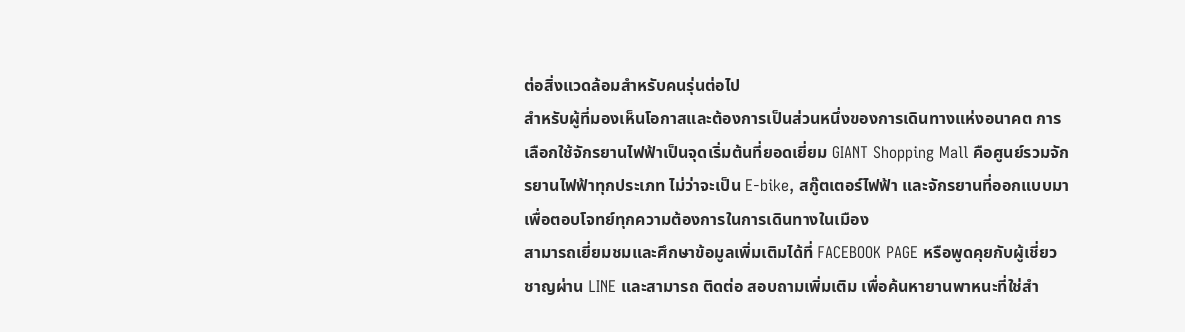ต่อสิ่งแวดล้อมสำหรับคนรุ่นต่อไป
สำหรับผู้ที่มองเห็นโอกาสและต้องการเป็นส่วนหนึ่งของการเดินทางแห่งอนาคต การเลือกใช้จักรยานไฟฟ้าเป็นจุดเริ่มต้นที่ยอดเยี่ยม GIANT Shopping Mall คือศูนย์รวมจักรยานไฟฟ้าทุกประเภท ไม่ว่าจะเป็น E-bike, สกู๊ตเตอร์ไฟฟ้า และจักรยานที่ออกแบบมาเพื่อตอบโจทย์ทุกความต้องการในการเดินทางในเมือง
สามารถเยี่ยมชมและศึกษาข้อมูลเพิ่มเติมได้ที่ FACEBOOK PAGE หรือพูดคุยกับผู้เชี่ยวชาญผ่าน LINE และสามารถ ติดต่อ สอบถามเพิ่มเติม เพื่อค้นหายานพาหนะที่ใช่สำ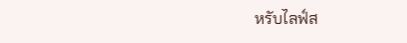หรับไลฟ์ส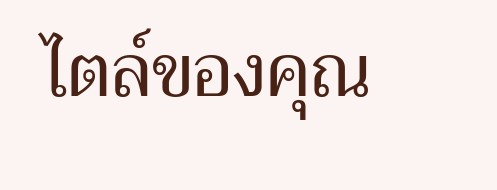ไตล์ของคุณ